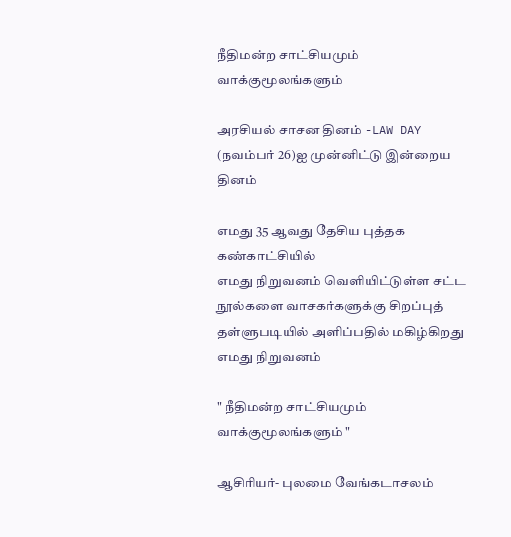நீதிமன்ற சாட்சியமும் வாக்குமூலங்களும்

அரசியல் சாசன தினம் -LAW DAY
(நவம்பர் 26)ஐ முன்னிட்டு இன்றைய தினம்

எமது 35 ஆவது தேசிய புத்தக கண்காட்சியில்
எமது நிறுவனம் வெளியிட்டுள்ள சட்ட நூல்களை வாசகர்களுக்கு சிறப்புத் தள்ளுபடியில் அளிப்பதில் மகிழ்கிறது எமது நிறுவனம்

" நீதிமன்ற சாட்சியமும் வாக்குமூலங்களும் "

ஆசிரியர்- புலமை வேங்கடாசலம்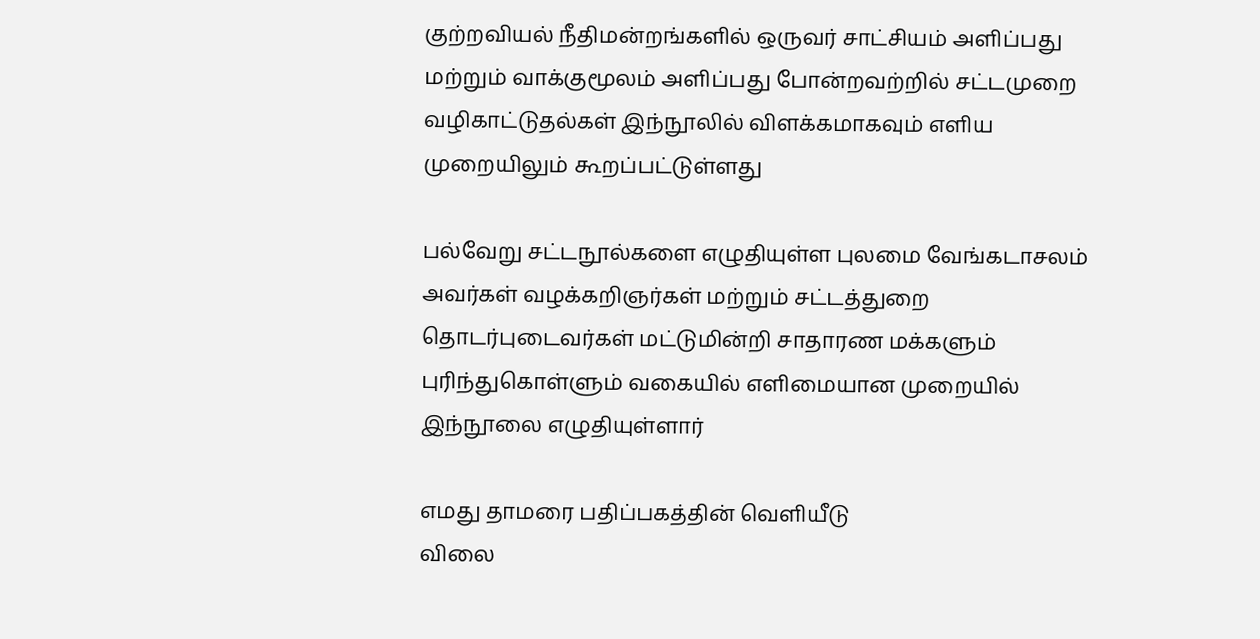குற்றவியல் நீதிமன்றங்களில் ஒருவர் சாட்சியம் அளிப்பது மற்றும் வாக்குமூலம் அளிப்பது போன்றவற்றில் சட்டமுறை வழிகாட்டுதல்கள் இந்நூலில் விளக்கமாகவும் எளிய முறையிலும் கூறப்பட்டுள்ளது

பல்வேறு சட்டநூல்களை எழுதியுள்ள புலமை வேங்கடாசலம் அவர்கள் வழக்கறிஞர்கள் மற்றும் சட்டத்துறை தொடர்புடைவர்கள் மட்டுமின்றி சாதாரண மக்களும் புரிந்துகொள்ளும் வகையில் எளிமையான முறையில் இந்நூலை எழுதியுள்ளார்

எமது தாமரை பதிப்பகத்தின் வெளியீடு
விலை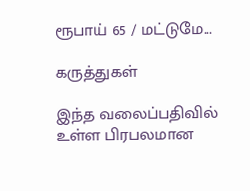ரூபாய் 65 / மட்டுமே...

கருத்துகள்

இந்த வலைப்பதிவில் உள்ள பிரபலமான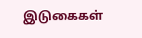இடுகைகள்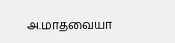அ.மாதவையா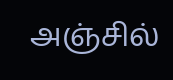அஞ்சில்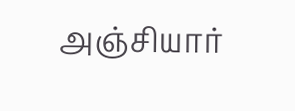அஞ்சியார்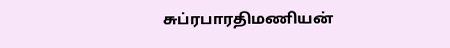சுப்ரபாரதிமணியன்